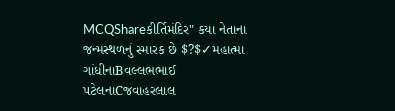MCQShareકીર્તિમંદિર" કયા નેતાના જન્મસ્થળનું સ્મારક છે $?$✓મહાત્મા ગાંધીનાBવલ્લભભાઈ પટેલનાCજવાહરલાલ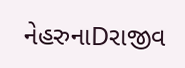નેહરુનાDરાજીવ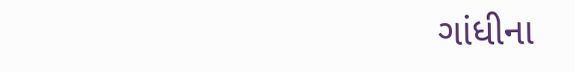ગાંધીના